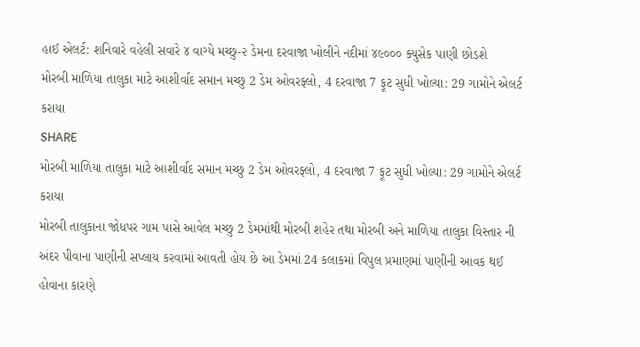હાઈ એલર્ટ: શનિવારે વહેલી સવારે ૪ વાગ્યે મચ્છુ-૨ ડેમના દરવાજા ખોલીને નદીમાં ૪૯૦૦૦ ક્યુસેક પાણી છોડશે
મોરબી માળિયા તાલુકા માટે આશીર્વાદ સમાન મચ્છુ 2 ડેમ ઓવરફ્લો, 4 દરવાજા 7 ફૂટ સુધી ખોલ્યા: 29 ગામોને એલર્ટ કરાયા
SHARE
મોરબી માળિયા તાલુકા માટે આશીર્વાદ સમાન મચ્છુ 2 ડેમ ઓવરફ્લો, 4 દરવાજા 7 ફૂટ સુધી ખોલ્યા: 29 ગામોને એલર્ટ કરાયા
મોરબી તાલુકાના જોધપર ગામ પાસે આવેલ મચ્છુ 2 ડેમમાંથી મોરબી શહેર તથા મોરબી અને માળિયા તાલુકા વિસ્તાર ની અંદર પીવાના પાણીની સપ્લાય કરવામાં આવતી હોય છે આ ડેમમાં 24 કલાકમાં વિપુલ પ્રમાણમાં પાણીની આવક થઈ હોવાના કારણે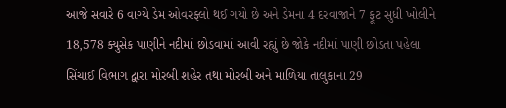આજે સવારે 6 વાગ્યે ડેમ ઓવરફ્લો થઈ ગયો છે અને ડેમના 4 દરવાજાને 7 ફૂટ સુધી ખોલીને 18,578 ક્યુસેક પાણીને નદીમાં છોડવામાં આવી રહ્યું છે જોકે નદીમાં પાણી છોડતા પહેલા સિંચાઈ વિભાગ દ્વારા મોરબી શહેર તથા મોરબી અને માળિયા તાલુકાના 29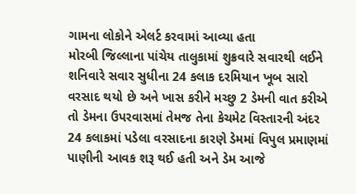ગામના લોકોને એલર્ટ કરવામાં આવ્યા હતા
મોરબી જિલ્લાના પાંચેય તાલુકામાં શુક્રવારે સવારથી લઈને શનિવારે સવાર સુધીના 24 કલાક દરમિયાન ખૂબ સારો વરસાદ થયો છે અને ખાસ કરીને મચ્છુ 2 ડેમની વાત કરીએ તો ડેમના ઉપરવાસમાં તેમજ તેના કેચમેટ વિસ્તારની અંદર 24 કલાકમાં પડેલા વરસાદના કારણે ડેમમાં વિપુલ પ્રમાણમાં પાણીની આવક શરૂ થઈ હતી અને ડેમ આજે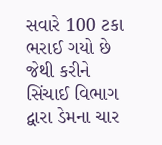સવારે 100 ટકા ભરાઈ ગયો છે જેથી કરીને સિંચાઈ વિભાગ દ્વારા ડેમના ચાર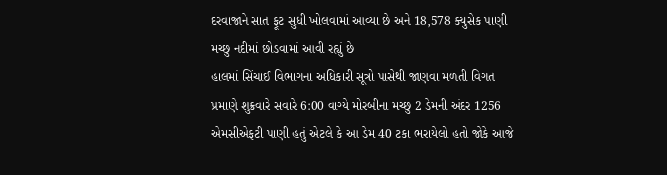દરવાજાને સાત ફૂટ સુધી ખોલવામાં આવ્યા છે અને 18,578 ક્યુસેક પાણી મચ્છુ નદીમાં છોડવામાં આવી રહ્યું છે
હાલમાં સિંચાઈ વિભાગના અધિકારી સૂત્રો પાસેથી જાણવા મળતી વિગત પ્રમાણે શુક્રવારે સવારે 6:00 વાગ્યે મોરબીના મચ્છુ 2 ડેમની અંદર 1256 એમસીએફટી પાણી હતું એટલે કે આ ડેમ 40 ટકા ભરાયેલો હતો જોકે આજે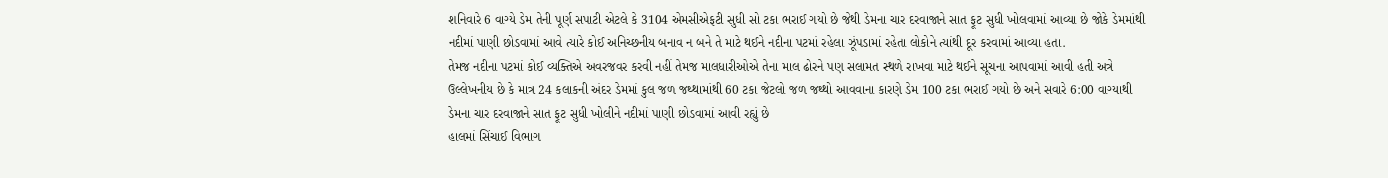શનિવારે 6 વાગ્યે ડેમ તેની પૂર્ણ સપાટી એટલે કે 3104 એમસીએફટી સુધી સો ટકા ભરાઈ ગયો છે જેથી ડેમના ચાર દરવાજાને સાત ફૂટ સુધી ખોલવામાં આવ્યા છે જોકે ડેમમાંથી નદીમાં પાણી છોડવામાં આવે ત્યારે કોઈ અનિચ્છનીય બનાવ ન બને તે માટે થઈને નદીના પટમાં રહેલા ઝૂંપડામાં રહેતા લોકોને ત્યાંથી દૂર કરવામાં આવ્યા હતા.
તેમજ નદીના પટમાં કોઈ વ્યક્તિએ અવરજવર કરવી નહીં તેમજ માલધારીઓએ તેના માલ ઢોરને પણ સલામત સ્થળે રાખવા માટે થઈને સૂચના આપવામાં આવી હતી અત્રે ઉલ્લેખનીય છે કે માત્ર 24 કલાકની અંદર ડેમમાં કુલ જળ જથ્થામાંથી 60 ટકા જેટલો જળ જથ્થો આવવાના કારણે ડેમ 100 ટકા ભરાઈ ગયો છે અને સવારે 6:00 વાગ્યાથી ડેમના ચાર દરવાજાને સાત ફૂટ સુધી ખોલીને નદીમાં પાણી છોડવામાં આવી રહ્યું છે
હાલમાં સિંચાઈ વિભાગ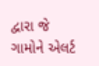દ્વારા જે ગામોને એલર્ટ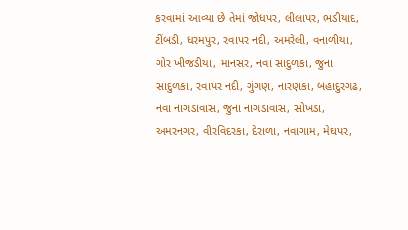કરવામાં આવ્યા છે તેમાં જોધપર, લીલાપર, ભડીયાદ, ટીંબડી, ધરમપુર, રવાપર નદી, અમરેલી, વનાળીયા, ગોર ખીજડીયા, માનસર, નવા સાદુળકા, જુના સાદુળકા, રવાપર નદી, ગુંગણ, નારણકા, બહાદુરગઢ, નવા નાગડાવાસ, જુના નાગડાવાસ, સોખડા, અમરનગર, વીરવિદરકા, દેરાળા, નવાગામ, મેઘપર,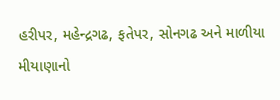હરીપર, મહેન્દ્રગઢ, ફતેપર, સોનગઢ અને માળીયા મીયાણાનો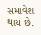સમાવેશ થાય છે.